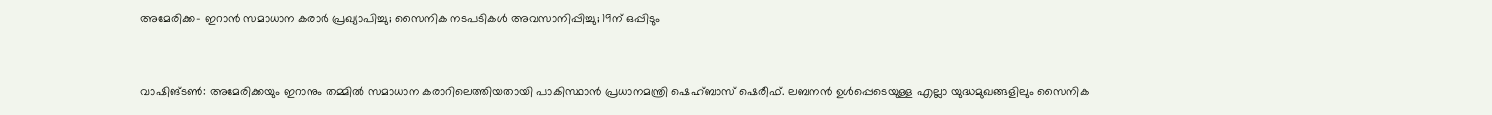അമേരിക്ക- ഇറാന്‍ സമാധാന കരാര്‍ പ്രഖ്യാപിച്ചു; സൈനിക നടപടികള്‍ അവസാനിപ്പിച്ചു; 19ന് ഒപ്പിടും


വാഷിങ്ടണ്‍: അമേരിക്കയും ഇറാനും തമ്മില്‍ സമാധാന കരാറിലെത്തിയതായി പാകിസ്ഥാന്‍ പ്രധാനമന്ത്രി ഷെഹ്ബാസ് ഷെരീഫ്. ലബനന്‍ ഉള്‍പ്പെടെയുള്ള എല്ലാ യുദ്ധമുഖങ്ങളിലും സൈനിക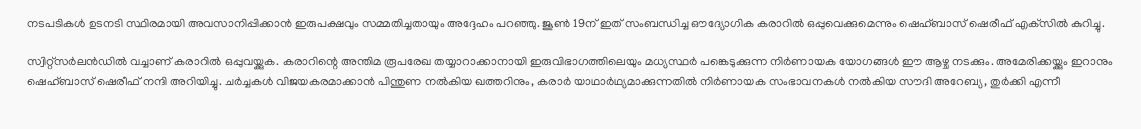നടപടികള്‍ ഉടനടി സ്ഥിരമായി അവസാനിപ്പിക്കാന്‍ ഇരുപക്ഷവും സമ്മതിച്ചതായും അദ്ദേഹം പറഞ്ഞു. ജൂണ്‍ 19ന് ഇത് സംബന്ധിച്ച ഔദ്യോഗിക കരാറില്‍ ഒപ്പുവെക്കുമെന്നും ഷെഹ്ബാസ് ഷെരീഫ് എക്‌സില്‍ കുറിച്ചു.

സ്വിറ്റ്സര്‍ലന്‍ഡില്‍ വച്ചാണ് കരാറില്‍ ഒപ്പുവയ്ക്കുക. കരാറിന്റെ അന്തിമ രൂപരേഖ തയ്യാറാക്കാനായി ഇരുവിഭാഗത്തിലെയും മധ്യസ്ഥര്‍ പങ്കെടുക്കുന്ന നിര്‍ണായക യോഗങ്ങള്‍ ഈ ആഴ്ച നടക്കും. അമേരിക്കയ്ക്കും ഇറാനും ഷെഹ്ബാസ് ഷെരീഫ് നന്ദി അറിയിച്ചു. ചര്‍ച്ചകള്‍ വിജയകരമാക്കാന്‍ പിന്തുണ നല്‍കിയ ഖത്തറിനും, കരാര്‍ യാഥാര്‍ഥ്യമാക്കുന്നതില്‍ നിര്‍ണായക സംഭാവനകള്‍ നല്‍കിയ സൗദി അറേബ്യ, തുര്‍ക്കി എന്നീ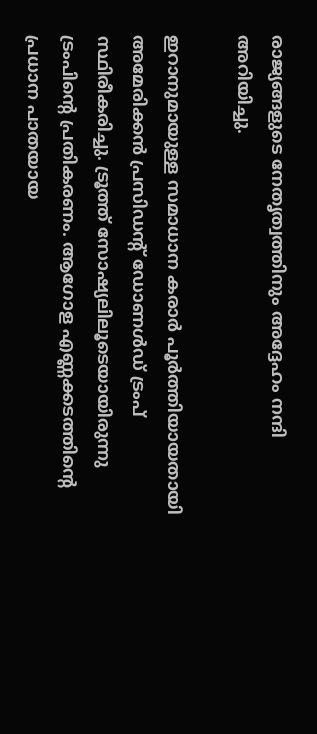രാജ്യങ്ങളുടെ നേതൃത്വത്തിനും അദ്ദേഹം നന്ദി അറിയിച്ചു.

ഇറാനുമായുള്ള സമാധാന കരാര്‍ പൂര്‍ത്തിയായതായി അമേരിക്കന്‍ പ്രസിഡന്റ് ഡോണള്‍ഡ് ട്രംപ് സ്ഥിരീകരിച്ചു. ട്രൂത്ത് സോഷ്യലിലൂടെയായിരുന്നു ട്രംപിന്റെ പ്രതികരണം. ആഗോള എണ്ണക്കടത്തിന്റെ പ്രധാന പാതയായ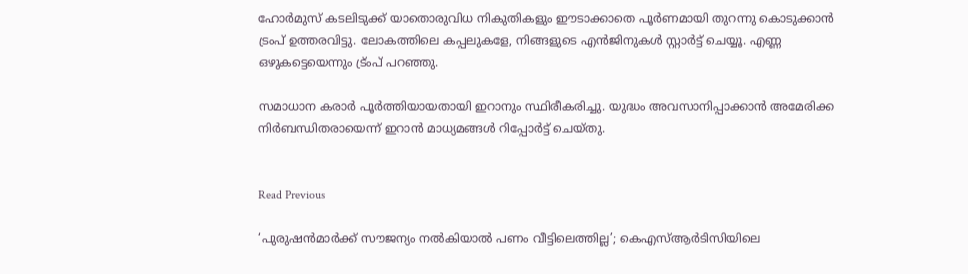ഹോര്‍മുസ് കടലിടുക്ക് യാതൊരുവിധ നികുതികളും ഈടാക്കാതെ പൂര്‍ണമായി തുറന്നു കൊടുക്കാന്‍ ട്രംപ് ഉത്തരവിട്ടു. ലോകത്തിലെ കപ്പലുകളേ, നിങ്ങളുടെ എന്‍ജിനുകള്‍ സ്റ്റാര്‍ട്ട് ചെയ്യൂ. എണ്ണ ഒഴുകട്ടെയെന്നും ട്ര്ംപ് പറഞ്ഞു.

സമാധാന കരാര്‍ പൂര്‍ത്തിയായതായി ഇറാനും സ്ഥിരീകരിച്ചു. യുദ്ധം അവസാനിപ്പാക്കാന്‍ അമേരിക്ക നിര്‍ബന്ധിതരായെന്ന് ഇറാന്‍ മാധ്യമങ്ങള്‍ റിപ്പോര്‍ട്ട് ചെയ്തു.


Read Previous

‘പുരുഷന്‍മാര്‍ക്ക് സൗജന്യം നല്‍കിയാല്‍ പണം വീട്ടിലെത്തില്ല’; കെഎസ്ആര്‍ടിസിയിലെ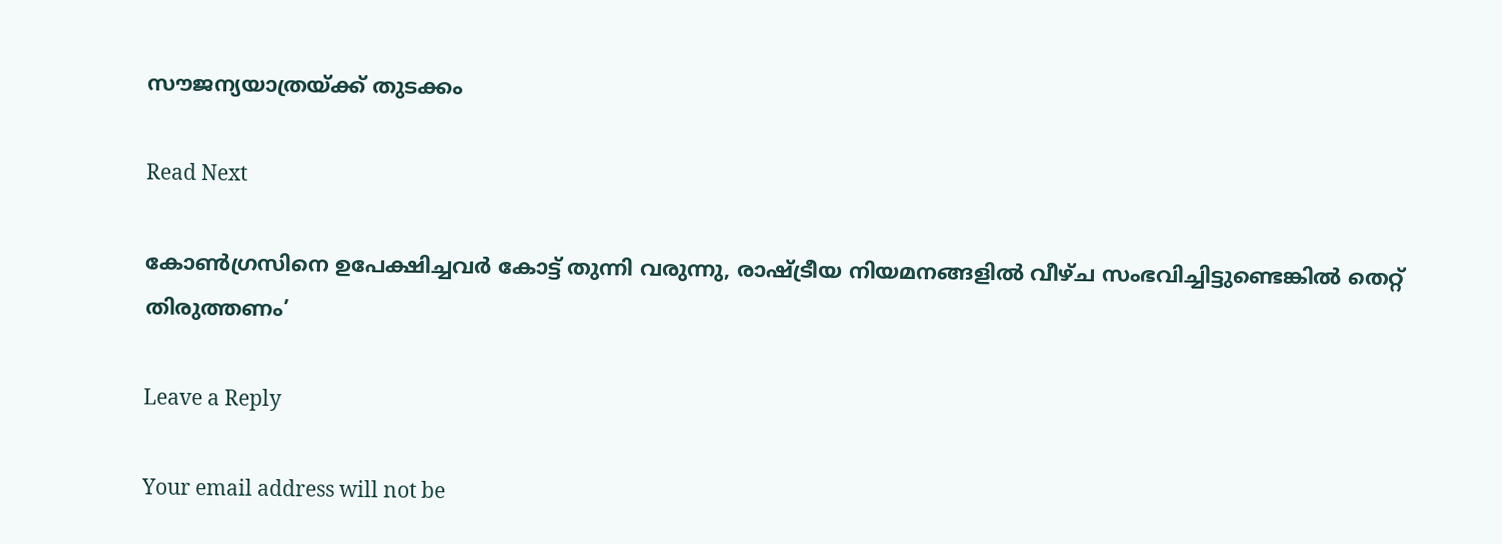സൗജന്യയാത്രയ്ക്ക് തുടക്കം

Read Next

കോണ്‍ഗ്രസിനെ ഉപേക്ഷിച്ചവര്‍ കോട്ട് തുന്നി വരുന്നു, രാഷ്ട്രീയ നിയമനങ്ങളില്‍ വീഴ്ച സംഭവിച്ചിട്ടുണ്ടെങ്കില്‍ തെറ്റ് തിരുത്തണം’

Leave a Reply

Your email address will not be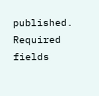published. Required fields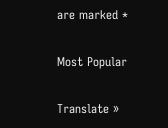are marked *

Most Popular

Translate »